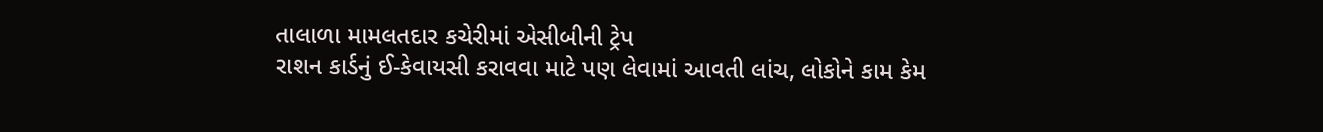તાલાળા મામલતદાર કચેરીમાં એસીબીની ટ્રેપ
રાશન કાર્ડનું ઈ-કેવાયસી કરાવવા માટે પણ લેવામાં આવતી લાંચ, લોકોને કામ કેમ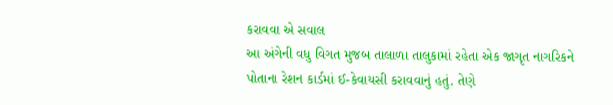કરાવવા એ સવાલ
આ અંગેની વધુ વિગત મુજબ તાલાળા તાલુકામાં રહેતા એક જાગૃત નાગરિકને પોતાના રેશન કાર્ડમાં ઈ-કેવાયસી કરાવવાનું હતું. તેણે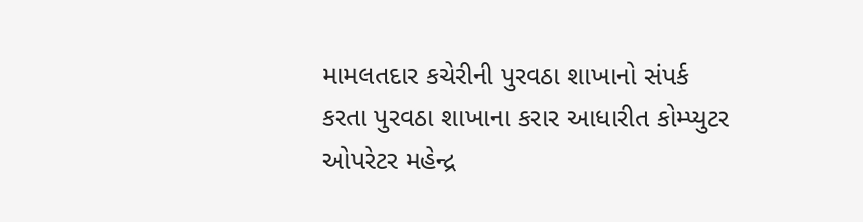મામલતદાર કચેરીની પુરવઠા શાખાનો સંપર્ક કરતા પુરવઠા શાખાના કરાર આધારીત કોમ્પ્યુટર ઓપરેટર મહેન્દ્ર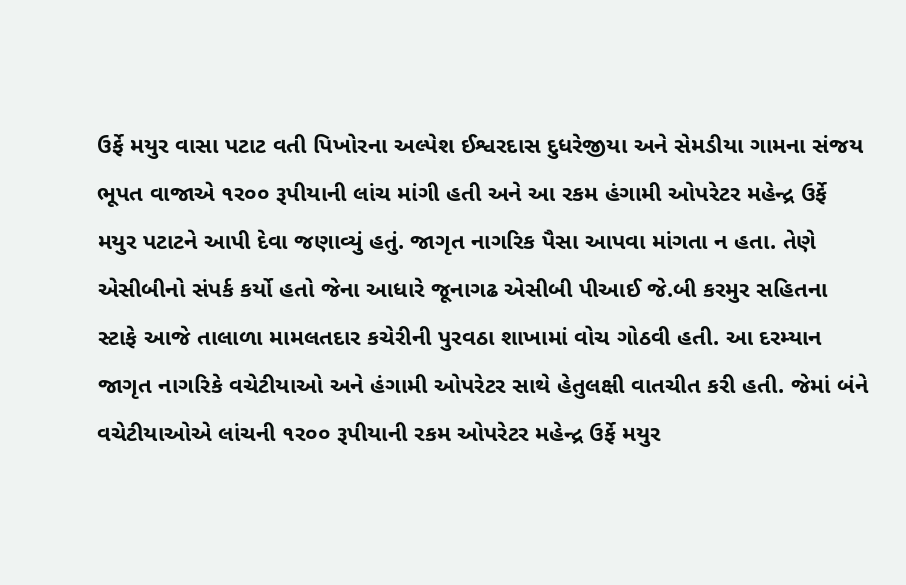ઉર્ફે મયુર વાસા પટાટ વતી પિખોરના અલ્પેશ ઈશ્વરદાસ દુધરેજીયા અને સેમડીયા ગામના સંજય ભૂપત વાજાએ ૧ર૦૦ રૂપીયાની લાંચ માંગી હતી અને આ રકમ હંગામી ઓપરેટર મહેન્દ્ર ઉર્ફે મયુર પટાટને આપી દેવા જણાવ્યું હતું. જાગૃત નાગરિક પૈસા આપવા માંગતા ન હતા. તેણે એસીબીનો સંપર્ક કર્યો હતો જેના આધારે જૂનાગઢ એસીબી પીઆઈ જે.બી કરમુર સહિતના સ્ટાફે આજે તાલાળા મામલતદાર કચેરીની પુરવઠા શાખામાં વોચ ગોઠવી હતી. આ દરમ્યાન જાગૃત નાગરિકે વચેટીયાઓ અને હંગામી ઓપરેટર સાથે હેતુલક્ષી વાતચીત કરી હતી. જેમાં બંને વચેટીયાઓએ લાંચની ૧ર૦૦ રૂપીયાની રકમ ઓપરેટર મહેન્દ્ર ઉર્ફે મયુર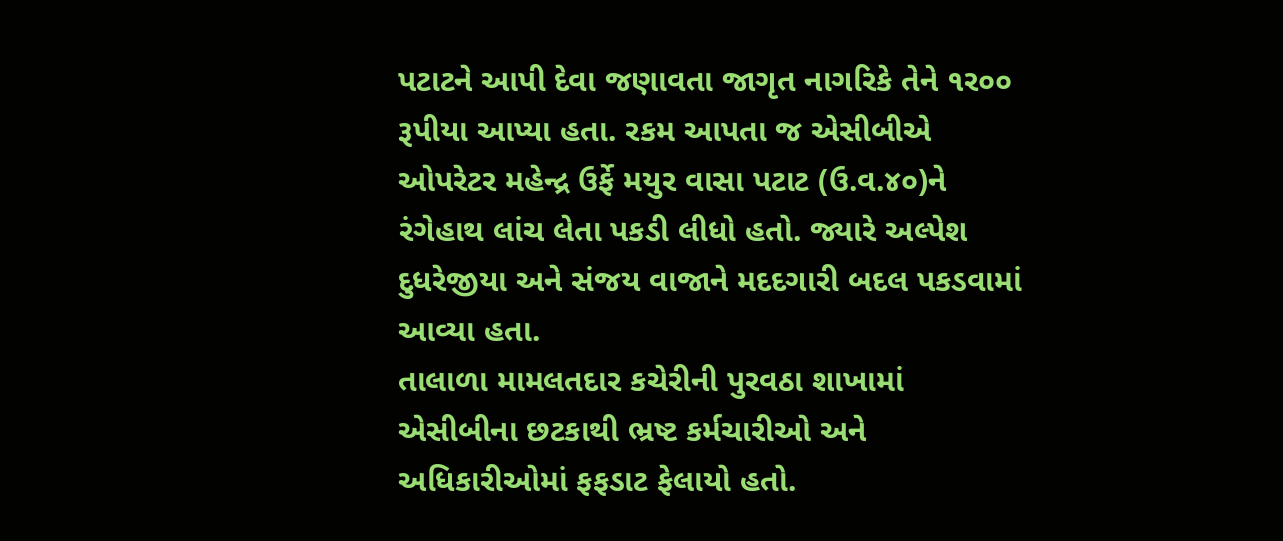પટાટને આપી દેવા જણાવતા જાગૃત નાગરિકે તેને ૧ર૦૦ રૂપીયા આપ્યા હતા. રકમ આપતા જ એસીબીએ ઓપરેટર મહેન્દ્ર ઉર્ફે મયુર વાસા પટાટ (ઉ.વ.૪૦)ને રંગેહાથ લાંચ લેતા પકડી લીધો હતો. જ્યારે અલ્પેશ દુધરેજીયા અને સંજય વાજાને મદદગારી બદલ પકડવામાં આવ્યા હતા.
તાલાળા મામલતદાર કચેરીની પુરવઠા શાખામાં એસીબીના છટકાથી ભ્રષ્ટ કર્મચારીઓ અને અધિકારીઓમાં ફફડાટ ફેલાયો હતો.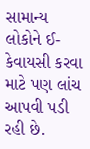સામાન્ય લોકોને ઈ-કેવાયસી કરવા માટે પણ લાંચ આપવી પડી રહી છે.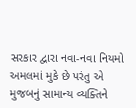સરકાર દ્વારા નવા-નવા નિયમો અમલમાં મુકે છે પરંતુ એ મુજબનું સામાન્ય વ્યક્તિને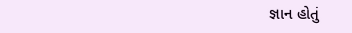જ્ઞાન હોતું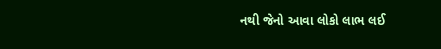નથી જેનો આવા લોકો લાભ લઈ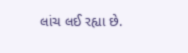લાંચ લઈ રહ્યા છે.